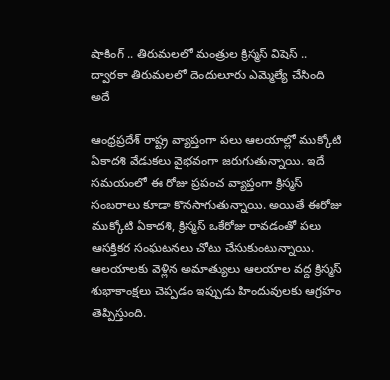షాకింగ్ .. తిరుమలలో మంత్రుల క్రిస్మస్ విషెస్ .. ద్వారకా తిరుమలలో దెందులూరు ఎమ్మెల్యే చేసింది అదే

ఆంధ్రప్రదేశ్ రాష్ట్ర వ్యాప్తంగా పలు ఆలయాల్లో ముక్కోటి ఏకాదశి వేడుకలు వైభవంగా జరుగుతున్నాయి. ఇదే సమయంలో ఈ రోజు ప్రపంచ వ్యాప్తంగా క్రిస్మస్ సంబరాలు కూడా కొనసాగుతున్నాయి. అయితే ఈరోజు ముక్కోటి ఏకాదశి, క్రిస్మస్ ఒకేరోజు రావడంతో పలు ఆసక్తికర సంఘటనలు చోటు చేసుకుంటున్నాయి. ఆలయాలకు వెళ్లిన అమాత్యులు ఆలయాల వద్ద క్రిస్మస్ శుభాకాంక్షలు చెప్పడం ఇప్పుడు హిందువులకు ఆగ్రహం తెప్పిస్తుంది.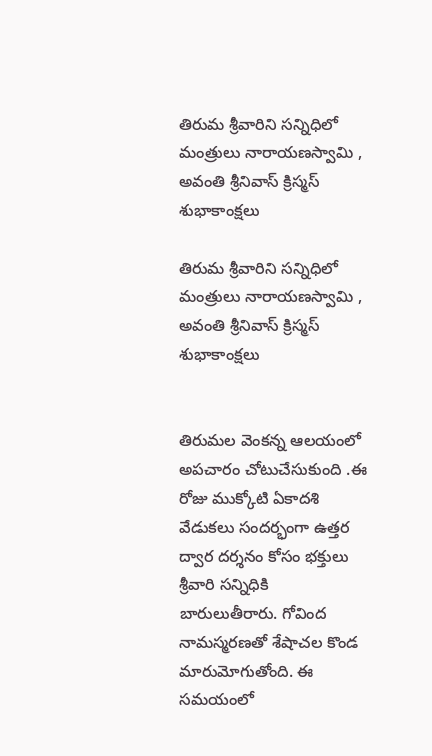తిరుమ శ్రీవారిని సన్నిధిలో మంత్రులు నారాయణస్వామి , అవంతి శ్రీనివాస్ క్రిస్మస్ శుభాకాంక్షలు

తిరుమ శ్రీవారిని సన్నిధిలో మంత్రులు నారాయణస్వామి , అవంతి శ్రీనివాస్ క్రిస్మస్ శుభాకాంక్షలు


తిరుమల వెంకన్న ఆలయంలో అపచారం చోటుచేసుకుంది .ఈ రోజు ముక్కోటి ఏకాదశి వేడుకలు సందర్భంగా ఉత్తర ద్వార దర్శనం కోసం భక్తులు శ్రీవారి సన్నిధికి బారులుతీరారు. గోవింద నామస్మరణతో శేషాచల కొండ మారుమోగుతోంది. ఈ సమయంలో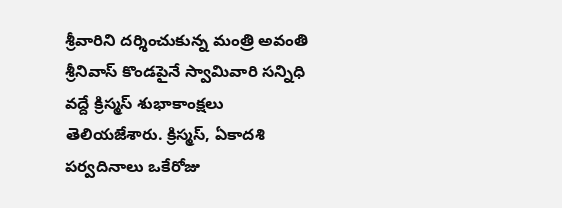శ్రీవారిని దర్శించుకున్న మంత్రి అవంతి శ్రీనివాస్ కొండపైనే స్వామివారి సన్నిధి వద్దే క్రిస్మస్ శుభాకాంక్షలు తెలియజేశారు. క్రిస్మస్, ఏకాదశి పర్వదినాలు ఒకేరోజు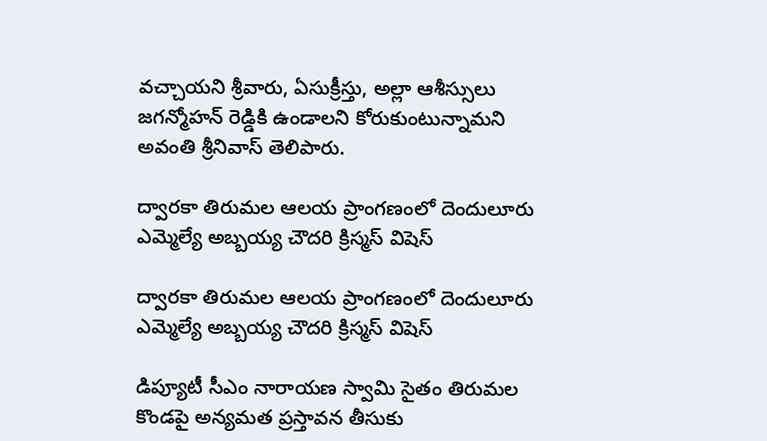వచ్చాయని శ్రీవారు, ఏసుక్రీస్తు, అల్లా ఆశీస్సులు జగన్మోహన్ రెడ్డికి ఉండాలని కోరుకుంటున్నామని అవంతి శ్రీనివాస్ తెలిపారు.

ద్వారకా తిరుమల ఆలయ ప్రాంగణంలో దెందులూరు ఎమ్మెల్యే అబ్బయ్య చౌదరి క్రిస్మస్ విషెస్

ద్వారకా తిరుమల ఆలయ ప్రాంగణంలో దెందులూరు ఎమ్మెల్యే అబ్బయ్య చౌదరి క్రిస్మస్ విషెస్

డిప్యూటీ సీఎం నారాయణ స్వామి సైతం తిరుమల కొండపై అన్యమత ప్రస్తావన తీసుకు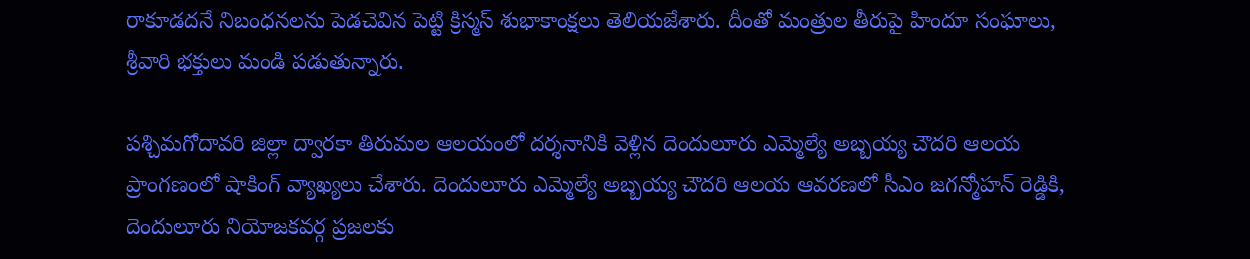రాకూడదనే నిబంధనలను పెడచెవిన పెట్టి క్రిస్మస్ శుభాకాంక్షలు తెలియజేశారు. దీంతో మంత్రుల తీరుపై హిందూ సంఘాలు, శ్రీవారి భక్తులు మండి పడుతున్నారు.

పశ్చిమగోదావరి జిల్లా ద్వారకా తిరుమల ఆలయంలో దర్శనానికి వెళ్లిన దెందులూరు ఎమ్మెల్యే అబ్బయ్య చౌదరి ఆలయ ప్రాంగణంలో షాకింగ్ వ్యాఖ్యలు చేశారు. దెందులూరు ఎమ్మెల్యే అబ్బయ్య చౌదరి ఆలయ ఆవరణలో సీఎం జగన్మోహన్ రెడ్డికి, దెందులూరు నియోజకవర్గ ప్రజలకు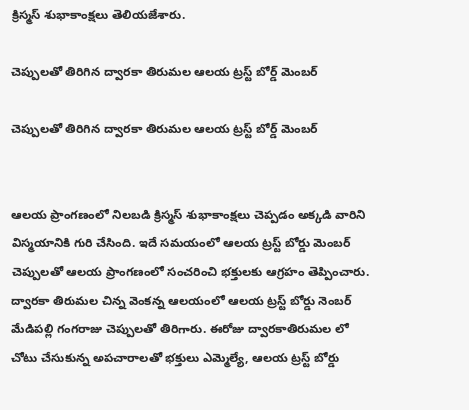క్రిస్మస్ శుభాకాంక్షలు తెలియజేశారు.

చెప్పులతో తిరిగిన ద్వారకా తిరుమల ఆలయ ట్రస్ట్ బోర్డ్ మెంబర్

చెప్పులతో తిరిగిన ద్వారకా తిరుమల ఆలయ ట్రస్ట్ బోర్డ్ మెంబర్


ఆలయ ప్రాంగణంలో నిలబడి క్రిస్మస్ శుభాకాంక్షలు చెప్పడం అక్కడి వారిని విస్మయానికి గురి చేసింది. ఇదే సమయంలో ఆలయ ట్రస్ట్ బోర్డు మెంబర్ చెప్పులతో ఆలయ ప్రాంగణంలో సంచరించి భక్తులకు ఆగ్రహం తెప్పించారు. ద్వారకా తిరుమల చిన్న వెంకన్న ఆలయంలో ఆలయ ట్రస్ట్ బోర్డు నెంబర్ మేడిపల్లి గంగరాజు చెప్పులతో తిరిగారు. ఈరోజు ద్వారకాతిరుమల లో చోటు చేసుకున్న అపచారాలతో భక్తులు ఎమ్మెల్యే, ఆలయ ట్రస్ట్ బోర్డు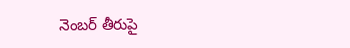నెంబర్ తీరుపై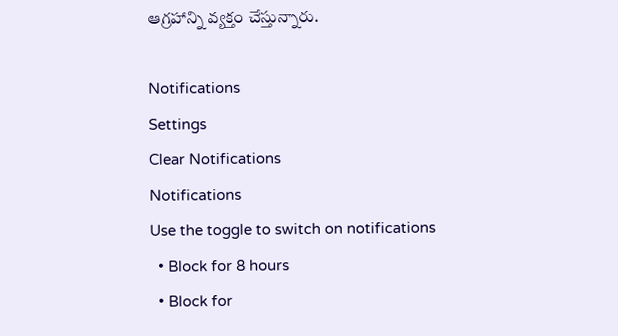ఆగ్రహాన్ని వ్యక్తం చేస్తున్నారు.

Notifications
Settings
Clear Notifications
Notifications
Use the toggle to switch on notifications
  • Block for 8 hours
  • Block for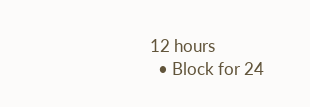12 hours
  • Block for 24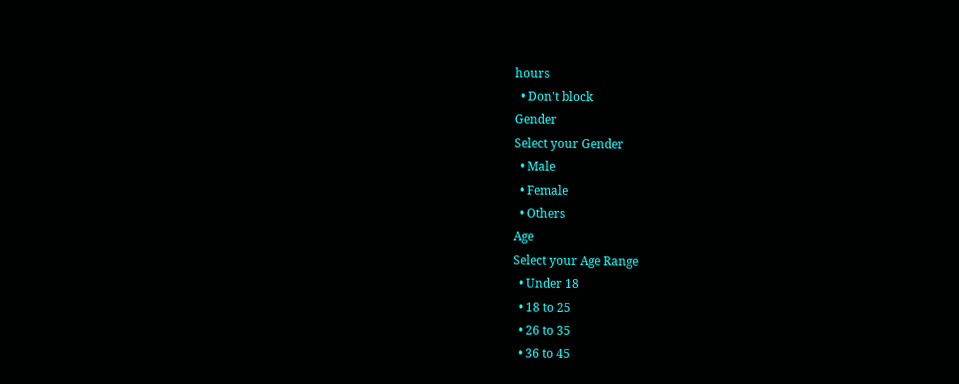hours
  • Don't block
Gender
Select your Gender
  • Male
  • Female
  • Others
Age
Select your Age Range
  • Under 18
  • 18 to 25
  • 26 to 35
  • 36 to 45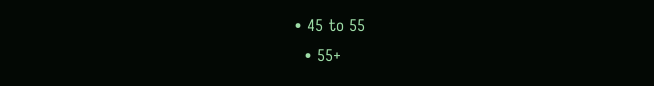• 45 to 55
  • 55+